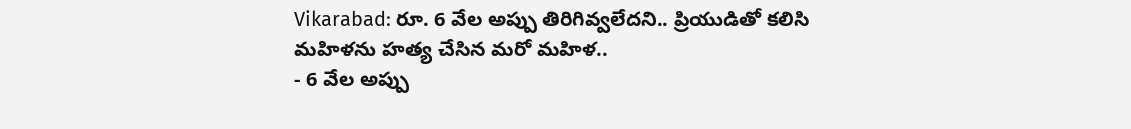Vikarabad: రూ. 6 వేల అప్పు తిరిగివ్వలేదని.. ప్రియుడితో కలిసి మహిళను హత్య చేసిన మరో మహిళ..
- 6 వేల అప్పు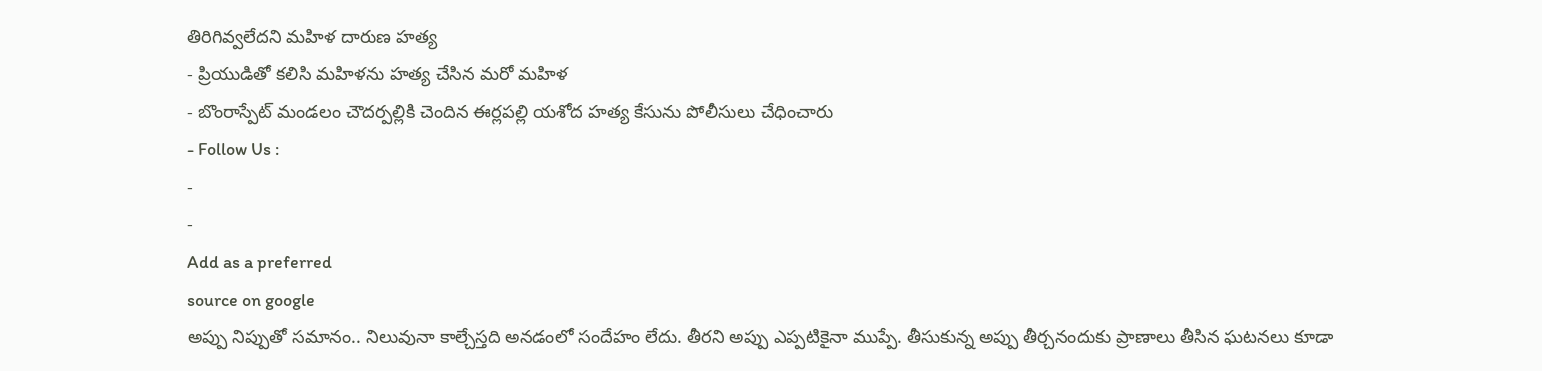తిరిగివ్వలేదని మహిళ దారుణ హత్య
- ప్రియుడితో కలిసి మహిళను హత్య చేసిన మరో మహిళ
- బొంరాస్పేట్ మండలం చౌదర్పల్లికి చెందిన ఈర్లపల్లి యశోద హత్య కేసును పోలీసులు చేధించారు
- Follow Us :
-
-
Add as a preferred
source on google
అప్పు నిప్పుతో సమానం.. నిలువునా కాల్చేస్తది అనడంలో సందేహం లేదు. తీరని అప్పు ఎప్పటికైనా ముప్పే. తీసుకున్న అప్పు తీర్చనందుకు ప్రాణాలు తీసిన ఘటనలు కూడా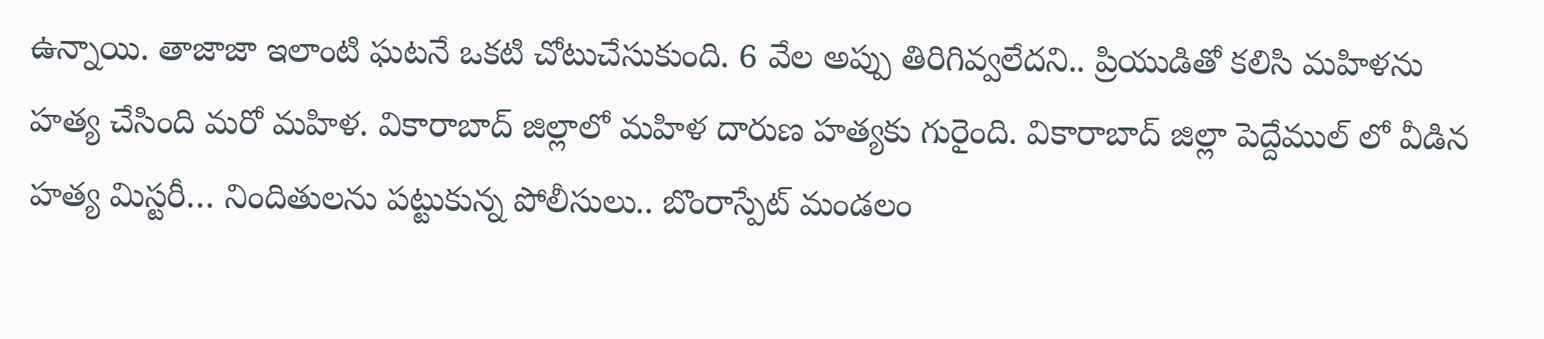ఉన్నాయి. తాజాజా ఇలాంటి ఘటనే ఒకటి చోటుచేసుకుంది. 6 వేల అప్పు తిరిగివ్వలేదని.. ప్రియుడితో కలిసి మహిళను హత్య చేసింది మరో మహిళ. వికారాబాద్ జిల్లాలో మహిళ దారుణ హత్యకు గురైంది. వికారాబాద్ జిల్లా పెద్దేముల్ లో వీడిన హత్య మిస్టరీ… నిందితులను పట్టుకున్న పోలీసులు.. బొంరాస్పేట్ మండలం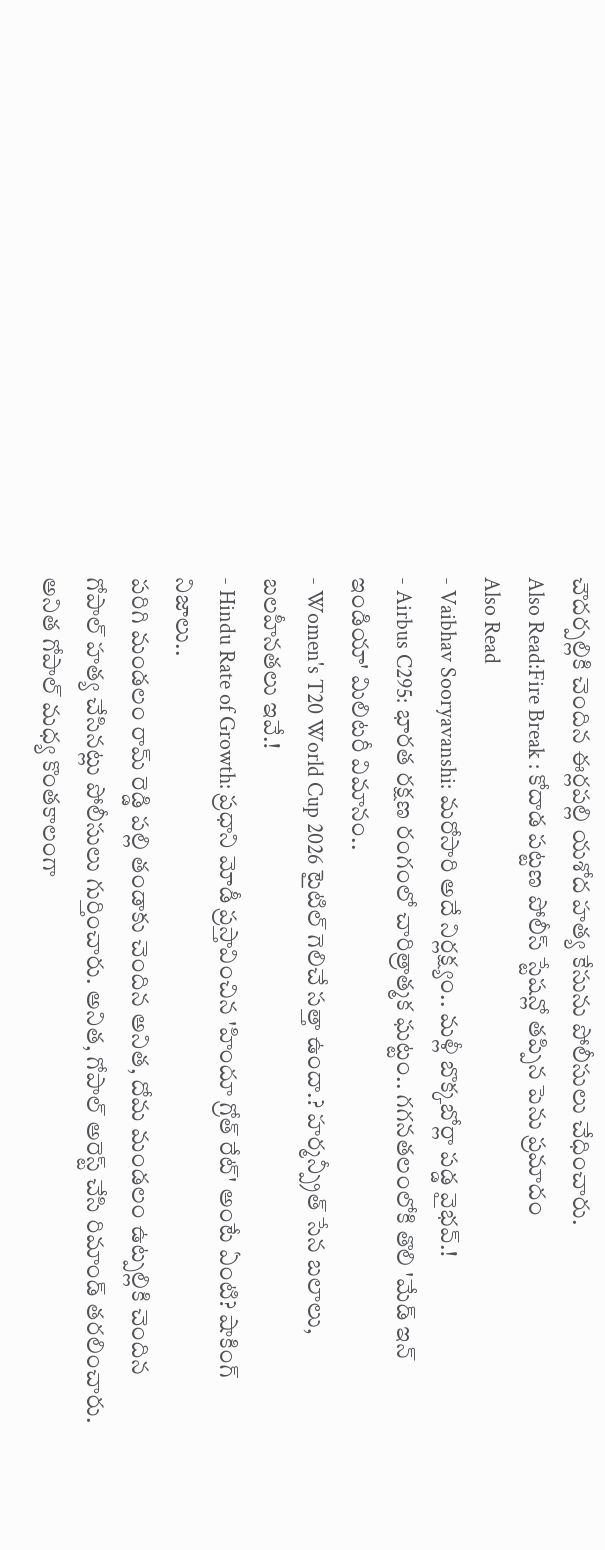చౌదర్పల్లికి చెందిన ఈర్లపల్లి యశోద హత్య కేసును పోలీసులు చేధించారు.
Also Read:Fire Break : కోదాడ పట్టణ పోలీస్ స్టేషన్లో తప్పిన పెను ప్రమాదం
Also Read
- Vaibhav Sooryavanshi: మరోసారి అదే నిర్లక్ష్యం.. మళ్లీ బొక్కబోర్లా పడ్డ వైభవ్.!
- Airbus C295: భారత రక్షణ రంగంలో చారిత్రాత్మక ఘట్టం.. గగనతలంలోకి తొలి 'మేడ్ ఇన్ ఇండియా' మిలిటరీ విమానం..
- Women's T20 World Cup 2026 టైటిల్ గెలిచే సత్తా ఉందా.? హర్మన్ప్రీత్ సేన బలాలు, బలహీనతలు ఇవే.!
- Hindu Rate of Growth: ప్రధాని మోడీ ప్రస్తావించిన 'హిందూ గ్రోత్ రేట్' అంటే ఏంటి? షాకింగ్ నిజాలు..
పరిగి మండలం రామ్ రెడ్డి పల్లి తండాకు చెందిన అనిత, దోమ మండలం ఉట్పల్లికి చెందిన గోపాల్ హత్య చేసినట్లు పోలీసులు గుర్తించారు. అనిత, గోపాల్ అరెస్ట్ చేసి రిమాండ్ తరలించారు. అనిత గోపాల్ మధ్య కొంతకాలంగా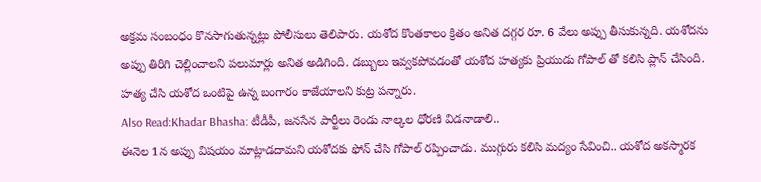అక్రమ సంబంధం కొనసాగుతున్నట్లు పోలీసులు తెలిపారు. యశోద కొంతకాలం క్రితం అనిత దగ్గర రూ. 6 వేలు అప్పు తీసుకున్నది. యశోదను అప్పు తిరిగి చెల్లించాలని పలుమార్లు అనిత అడిగింది. డబ్బులు ఇవ్వకపోవడంతో యశోద హత్యకు ప్రియుడు గోపాల్ తో కలిసి ప్లాన్ చేసింది. హత్య చేసి యశోద ఒంటిపై ఉన్న బంగారం కాజేయాలని కుట్ర పన్నారు.
Also Read:Khadar Bhasha: టీడీపీ, జనసేన పార్టీలు రెండు నాల్కల ధోరణి విడనాడాలి..
ఈనెల 1న అప్పు విషయం మాట్లాడదామని యశోదకు ఫోన్ చేసి గోపాల్ రప్పించాడు. ముగ్గురు కలిసి మద్యం సేవించి.. యశోద అకస్మారక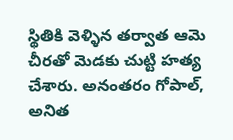స్థితికి వెళ్ళిన తర్వాత ఆమె చీరతో మెడకు చుట్టి హత్య చేశారు. అనంతరం గోపాల్, అనిత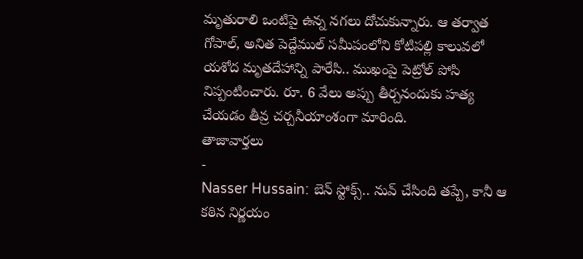మృతురాలి ఒంటిపై ఉన్న నగలు దోచుకున్నారు. ఆ తర్వాత గోపాల్, అనిత పెద్దేముల్ సమీపంలోని కోటిపల్లి కాలువలో యశోద మృతదేహాన్ని పారేసి.. ముఖంపై పెట్రోల్ పోసి నిప్పంటించారు. రూ. 6 వేలు అప్పు తీర్చనందుకు హత్య చేయడం తీవ్ర చర్చనీయాంశంగా మారింది.
తాజావార్తలు
-
Nasser Hussain: బెన్ స్టోక్స్.. నువ్ చేసింది తప్పే, కానీ ఆ కఠిన నిర్ణయం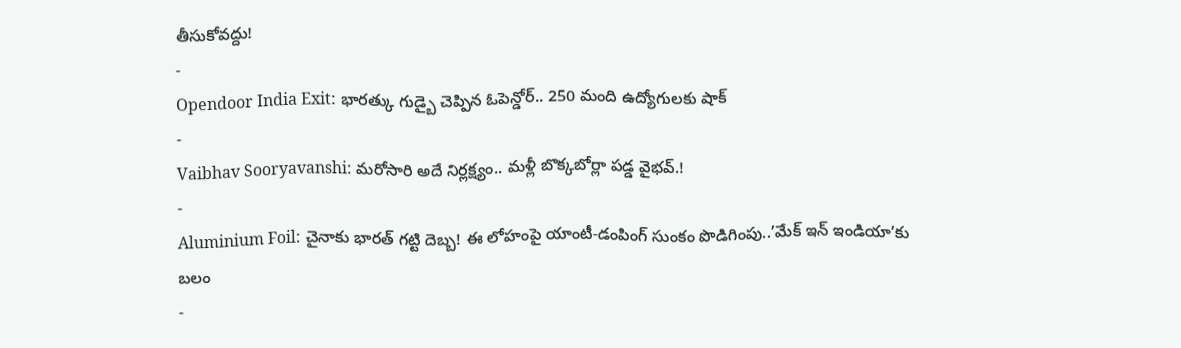తీసుకోవద్దు!
-
Opendoor India Exit: భారత్కు గుడ్బై చెప్పిన ఓపెన్డోర్.. 250 మంది ఉద్యోగులకు షాక్
-
Vaibhav Sooryavanshi: మరోసారి అదే నిర్లక్ష్యం.. మళ్లీ బొక్కబోర్లా పడ్డ వైభవ్.!
-
Aluminium Foil: చైనాకు భారత్ గట్టి దెబ్బ! ఈ లోహంపై యాంటీ-డంపింగ్ సుంకం పొడిగింపు..’మేక్ ఇన్ ఇండియా’కు బలం
-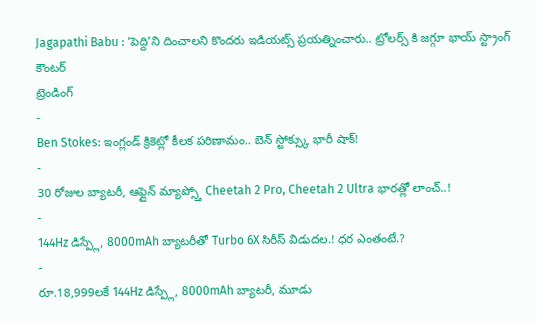Jagapathi Babu : ‘పెద్ది’ని దించాలని కొందరు ఇడియట్స్ ప్రయత్నించారు.. ట్రోలర్స్ కి జగ్గూ భాయ్ స్ట్రాంగ్ కౌంటర్
ట్రెండింగ్
-
Ben Stokes: ఇంగ్లండ్ క్రికెట్లో కీలక పరిణామం.. బెన్ స్టోక్స్కు భారీ షాక్!
-
30 రోజుల బ్యాటరీ, ఆఫ్లైన్ మ్యాప్స్తో Cheetah 2 Pro, Cheetah 2 Ultra భారత్లో లాంచ్..!
-
144Hz డిస్ప్లే, 8000mAh బ్యాటరీతో Turbo 6X సిరీస్ విడుదల.! ధర ఎంతంటే.?
-
రూ.18,999లకే 144Hz డిస్ప్లే, 8000mAh బ్యాటరీ, మూడు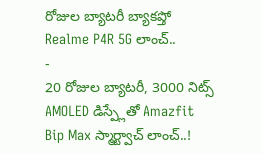రోజుల బ్యాటరీ బ్యాకప్తో Realme P4R 5G లాంచ్..
-
20 రోజుల బ్యాటరీ, 3000 నిట్స్ AMOLED డిస్ప్లేతో Amazfit Bip Max స్మార్ట్వాచ్ లాంచ్..!